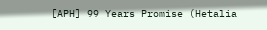[APH] 99 Years Promise (Hetalia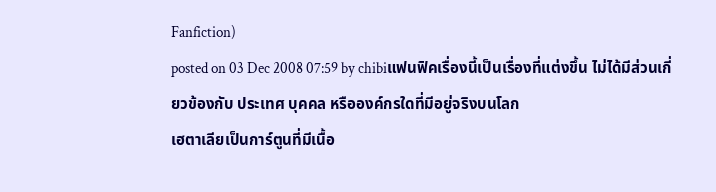Fanfiction)
posted on 03 Dec 2008 07:59 by chibiแฟนฟิคเรื่องนี้เป็นเรื่องที่แต่งขึ้น ไม่ได้มีส่วนเกี่ยวข้องกับ ประเทศ บุคคล หรือองค์กรใดที่มีอยู่จริงบนโลก
เฮตาเลียเป็นการ์ตูนที่มีเนื้อ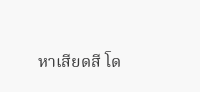หาเสียดสี โด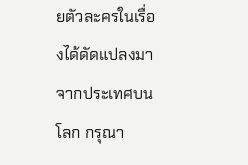ยตัวละครในเรื่องได้ดัดแปลงมาจากประเทศบนโลก กรุณา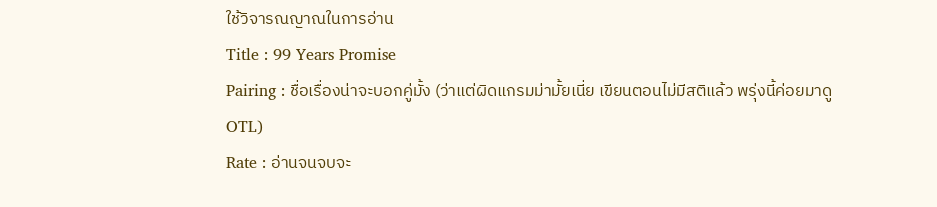ใช้วิจารณญาณในการอ่าน
Title : 99 Years Promise
Pairing : ชื่อเรื่องน่าจะบอกคู่มั้ง (ว่าแต่ผิดแกรมม่ามั้ยเนี่ย เขียนตอนไม่มีสติแล้ว พรุ่งนี้ค่อยมาดู OTL)
Rate : อ่านจนจบจะ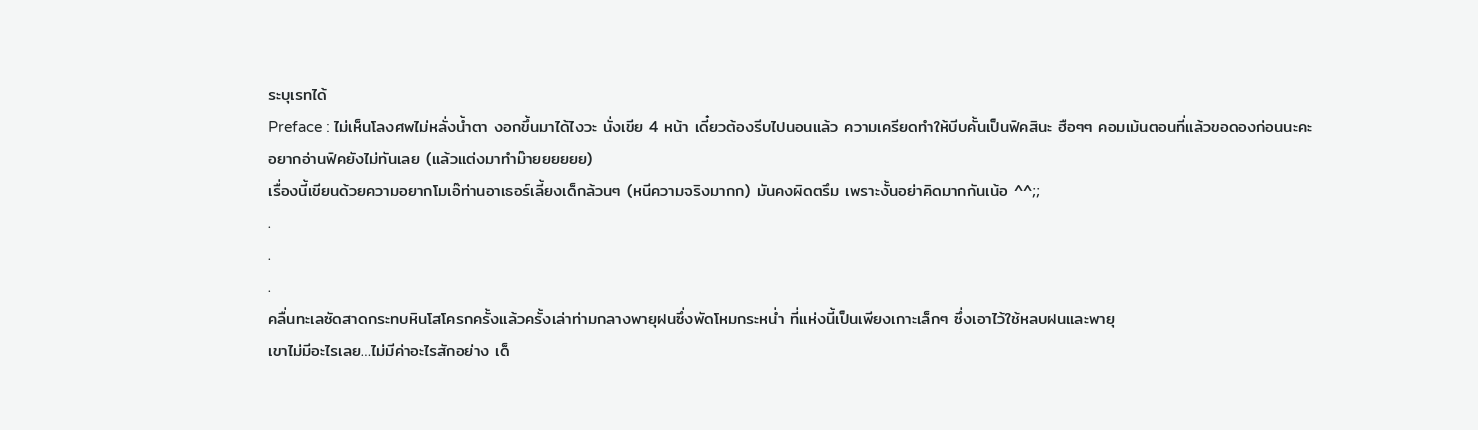ระบุเรทได้
Preface : ไม่เห็นโลงศพไม่หลั่งน้ำตา งอกขึ้นมาได้ไงวะ นั่งเขีย 4 หน้า เดี๋ยวต้องรีบไปนอนแล้ว ความเครียดทำให้บีบคั้นเป็นฟิคสินะ ฮือๆๆ คอมเม้นตอนที่แล้วขอดองก่อนนะคะ
อยากอ่านฟิคยังไม่ทันเลย (แล้วแต่งมาทำม๊ายยยยยย)
เรื่องนี้เขียนด้วยความอยากโมเอ๊ท่านอาเธอร์เลี้ยงเด็กล้วนๆ (หนีความจริงมากก) มันคงผิดตรึม เพราะงั้นอย่าคิดมากกันเน้อ ^^;;
.
.
.
คลื่นทะเลซัดสาดกระทบหินโสโครกครั้งแล้วครั้งเล่าท่ามกลางพายุฝนซึ่งพัดโหมกระหน่ำ ที่แห่งนี้เป็นเพียงเกาะเล็กๆ ซึ่งเอาไว้ใช้หลบฝนและพายุ
เขาไม่มีอะไรเลย…ไม่มีค่าอะไรสักอย่าง เด็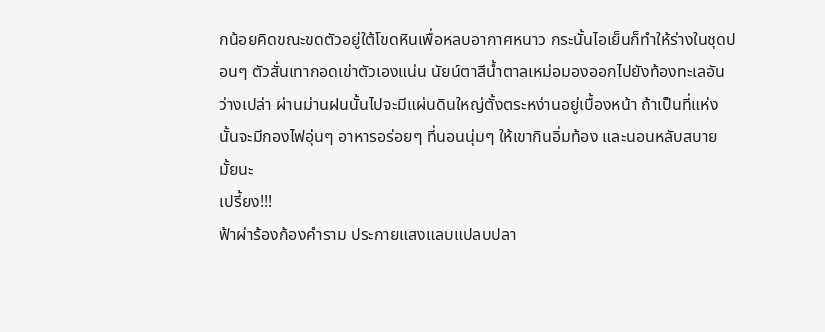กน้อยคิดขณะขดตัวอยู่ใต้โขดหินเพื่อหลบอากาศหนาว กระนั้นไอเย็นก็ทำให้ร่างในชุดปอนๆ ตัวสั่นเทากอดเข่าตัวเองแน่น นัยน์ตาสีน้ำตาลเหม่อมองออกไปยังท้องทะเลอันว่างเปล่า ผ่านม่านฝนนั้นไปจะมีแผ่นดินใหญ่ตั้งตระหง่านอยู่เบื้องหน้า ถ้าเป็นที่แห่งนั้นจะมีกองไฟอุ่นๆ อาหารอร่อยๆ ที่นอนนุ่มๆ ให้เขากินอิ่มท้อง และนอนหลับสบายมั้ยนะ
เปรี้ยง!!!
ฟ้าผ่าร้องก้องคำราม ประกายแสงแลบแปลบปลา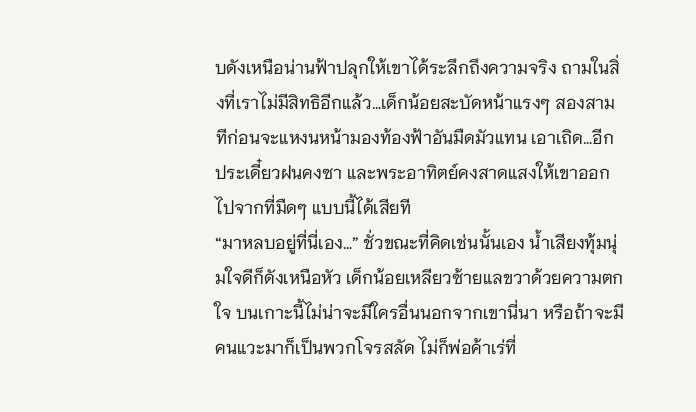บดังเหนือน่านฟ้าปลุกให้เขาได้ระลึกถึงความจริง ถามในสิ่งที่เราไม่มีสิทธิอีกแล้ว…เด็กน้อยสะบัดหน้าแรงๆ สองสามทีก่อนจะแหงนหน้ามองท้องฟ้าอันมืดมัวแทน เอาเถิด…อีกประเดี๋ยวฝนคงซา และพระอาทิตย์คงสาดแสงให้เขาออกไปจากที่มืดๆ แบบนี้ได้เสียที
“มาหลบอยู่ที่นี่เอง…” ชั่วขณะที่คิดเช่นนั้นเอง น้ำเสียงทุ้มนุ่มใจดีก็ดังเหนือหัว เด็กน้อยเหลียวซ้ายแลขวาด้วยความตกใจ บนเกาะนี้ไม่น่าจะมีใครอื่นนอกจากเขานี่นา หรือถ้าจะมีคนแวะมาก็เป็นพวกโจรสลัด ไม่ก็พ่อค้าเร่ที่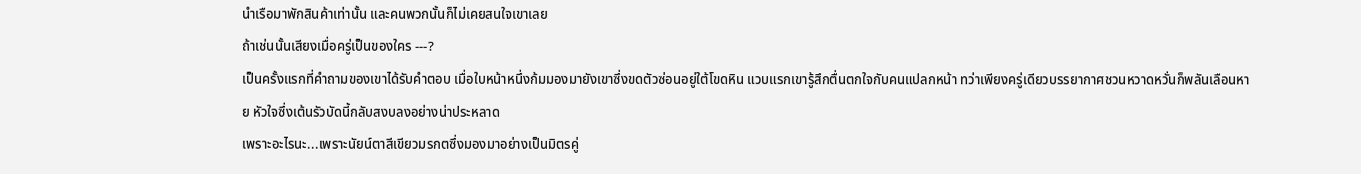นำเรือมาพักสินค้าเท่านั้น และคนพวกนั้นก็ไม่เคยสนใจเขาเลย
ถ้าเช่นนั้นเสียงเมื่อครู่เป็นของใคร ---?
เป็นครั้งแรกที่คำถามของเขาได้รับคำตอบ เมื่อใบหน้าหนึ่งก้มมองมายังเขาซึ่งขดตัวซ่อนอยู่ใต้โขดหิน แวบแรกเขารู้สึกตื่นตกใจกับคนแปลกหน้า ทว่าเพียงครู่เดียวบรรยากาศชวนหวาดหวั่นก็พลันเลือนหาย หัวใจซึ่งเต้นรัวบัดนี้กลับสงบลงอย่างน่าประหลาด
เพราะอะไรนะ...เพราะนัยน์ตาสีเขียวมรกตซึ่งมองมาอย่างเป็นมิตรคู่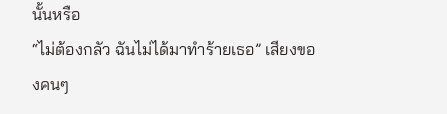นั้นหรือ
“ไม่ต้องกลัว ฉันไม่ได้มาทำร้ายเธอ” เสียงของคนๆ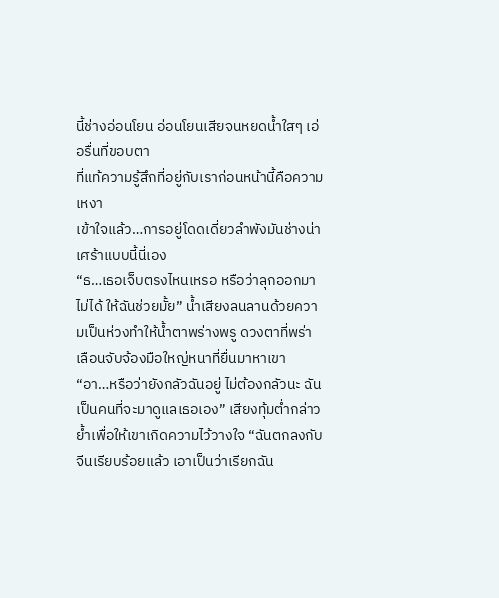นี้ช่างอ่อนโยน อ่อนโยนเสียจนหยดน้ำใสๆ เอ่อรื่นที่ขอบตา
ที่แท้ความรู้สึกที่อยู่กับเราก่อนหน้านี้คือความเหงา
เข้าใจแล้ว…การอยู่โดดเดี่ยวลำพังมันช่างน่าเศร้าแบบนี้นี่เอง
“ธ…เธอเจ็บตรงไหนเหรอ หรือว่าลุกออกมาไม่ได้ ให้ฉันช่วยมั้ย” น้ำเสียงลนลานด้วยความเป็นห่วงทำให้น้ำตาพร่างพรู ดวงตาที่พร่าเลือนจับจ้องมือใหญ่หนาที่ยื่นมาหาเขา
“อา…หรือว่ายังกลัวฉันอยู่ ไม่ต้องกลัวนะ ฉันเป็นคนที่จะมาดูแลเธอเอง” เสียงทุ้มต่ำกล่าวย้ำเพื่อให้เขาเกิดความไว้วางใจ “ฉันตกลงกับจีนเรียบร้อยแล้ว เอาเป็นว่าเรียกฉัน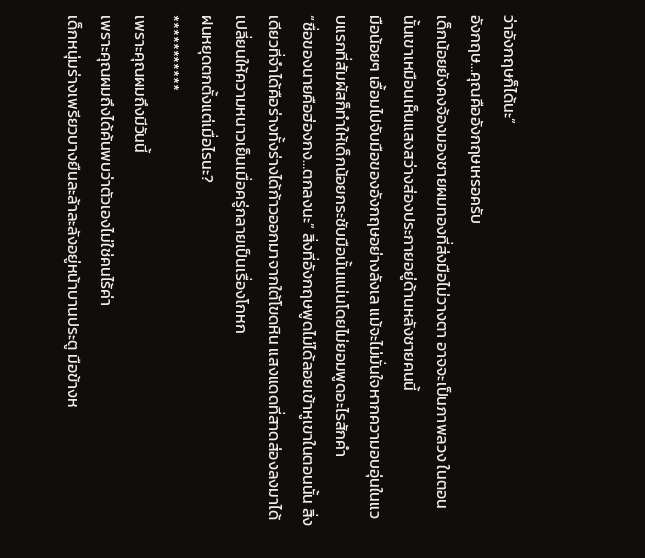ว่าอังกฤษก็ได้นะ”
อังกฤษ…คุณคืออังกฤษเหรอครับ
เด็กน้อยยังคงจ้องมองชายผมทองที่ส่งมือไม่วางตา อาจจะเป็นภาพลวง ในตอนนั้นเขาเหมือนเห็นแสงสว่างส่องประกายอยู่ด้านหลังชายคนนี้
มือน้อยๆ เอื้อมไปจับมือของอังกฤษอย่างลังเล แม้จะไม่มั่นใจหากความอบอุ่นในแวบแรกที่สัมผัสก็ทำให้เด็กน้อยกระชับมือนั้นแน่นโดยไม่ยอมพูดอะไรสักคำ
“ชื่อของนายคือฮ่องกง…ตกลงนะ” สิ่งที่อังกฤษพูดไม่ได้ลอยเข้าหูเขาในตอนนั้น สิ่งเดียวที่จำได้คือร่างทั้งร่างได้ก้าวออกมาจากใต้โขดหิน แสงแดดที่สาดส่องลงมาได้เปลี่ยนให้ความหนาวเย็นเมื่อครู่กลายเป็นเรื่องโกหก
ฝนหยุดตกตั้งแต่เมื่อไรนะ?
***********
เพราะคุณผมถึงมีวันนี้
เพราะคุณผมถึงได้ค้นพบว่าตัวเองไม่ใช่คนไร้ค่า
เด็กหนุ่มร่างเพรียวบางยืนละล้าละลังอยู่หน้าบานประตู มือข้างห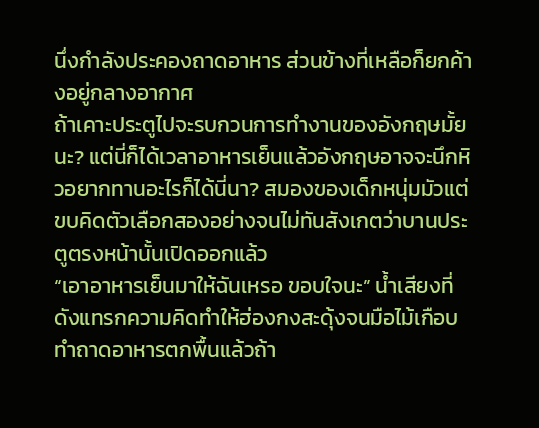นึ่งกำลังประคองถาดอาหาร ส่วนข้างที่เหลือก็ยกค้างอยู่กลางอากาศ
ถ้าเคาะประตูไปจะรบกวนการทำงานของอังกฤษมั้ยนะ? แต่นี่ก็ได้เวลาอาหารเย็นแล้วอังกฤษอาจจะนึกหิวอยากทานอะไรก็ได้นี่นา? สมองของเด็กหนุ่มมัวแต่ขบคิดตัวเลือกสองอย่างจนไม่ทันสังเกตว่าบานประตูตรงหน้านั้นเปิดออกแล้ว
“เอาอาหารเย็นมาให้ฉันเหรอ ขอบใจนะ” น้ำเสียงที่ดังแทรกความคิดทำให้ฮ่องกงสะดุ้งจนมือไม้เกือบทำถาดอาหารตกพื้นแล้วถ้า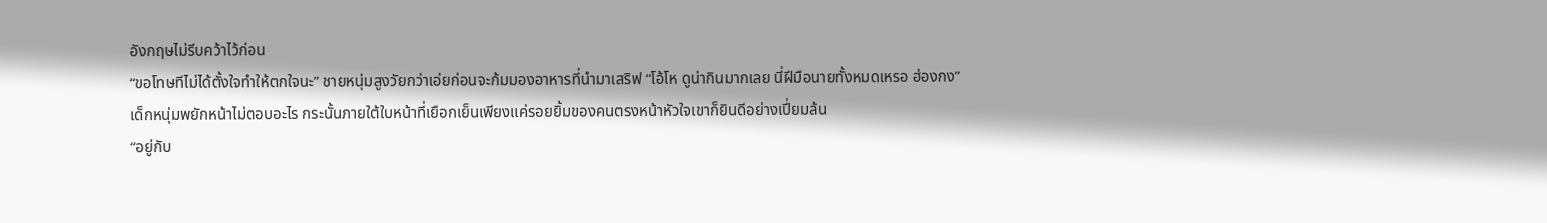อังกฤษไม่รีบคว้าไว้ก่อน
“ขอโทษทีไม่ได้ตั้งใจทำให้ตกใจนะ” ชายหนุ่มสูงวัยกว่าเอ่ยก่อนจะก้มมองอาหารที่นำมาเสริฟ “โอ้โห ดูน่ากินมากเลย นี่ฝีมือนายทั้งหมดเหรอ ฮ่องกง”
เด็กหนุ่มพยักหน้าไม่ตอบอะไร กระนั้นภายใต้ใบหน้าที่เยือกเย็นเพียงแค่รอยยิ้มของคนตรงหน้าหัวใจเขาก็ยินดีอย่างเปี่ยมล้น
“อยู่กับ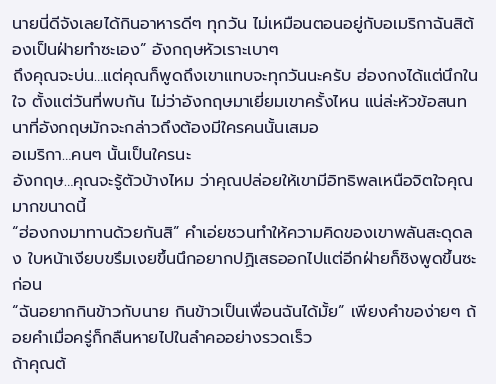นายนี่ดีจังเลยได้กินอาหารดีๆ ทุกวัน ไม่เหมือนตอนอยู่กับอเมริกาฉันสิต้องเป็นฝ่ายทำซะเอง” อังกฤษหัวเราะเบาๆ
ถึงคุณจะบ่น…แต่คุณก็พูดถึงเขาแทบจะทุกวันนะครับ ฮ่องกงได้แต่นึกในใจ ตั้งแต่วันที่พบกัน ไม่ว่าอังกฤษมาเยี่ยมเขาครั้งไหน แน่ล่ะหัวข้อสนทนาที่อังกฤษมักจะกล่าวถึงต้องมีใครคนนั้นเสมอ
อเมริกา…คนๆ นั้นเป็นใครนะ
อังกฤษ…คุณจะรู้ตัวบ้างไหม ว่าคุณปล่อยให้เขามีอิทธิพลเหนือจิตใจคุณมากขนาดนี้
“ฮ่องกงมาทานด้วยกันสิ” คำเอ่ยชวนทำให้ความคิดของเขาพลันสะดุดลง ใบหน้าเงียบขรึมเงยขึ้นนึกอยากปฏิเสธออกไปแต่อีกฝ่ายก็ชิงพูดขึ้นซะก่อน
“ฉันอยากกินข้าวกับนาย กินข้าวเป็นเพื่อนฉันได้มั้ย” เพียงคำของ่ายๆ ถ้อยคำเมื่อครู่ก็กลืนหายไปในลำคออย่างรวดเร็ว
ถ้าคุณต้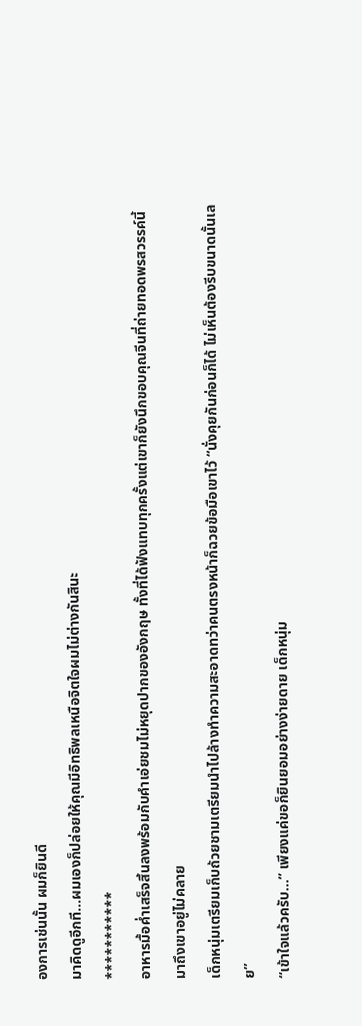องการเช่นนั้น ผมก็ยินดี
มาคิดดูอีกที…ผมเองก็ปล่อยให้คุณมีอิทธิพลเหนือจิตใจผมไม่ต่างกันสินะ
***********
อาหารมื้อค่ำเสร็จสิ้นลงพร้อมกับคำเอ่ยชมไม่หยุดปากของอังกฤษ ทั้งที่ได้ฟังแทบทุกครั้งแต่เขาก็ยังนึกขอบคุณจีนที่ถ่ายทอดพรสวรรค์นี้มาถึงเขาอยู่ไม่คลาย
เด็กหนุ่มเตรียมเก็บถ้วยชามเตรียมนำไปล้างทำความสะอาดทว่าคนตรงหน้าก็ฉวยข้อมือเขาไว้ “นั่งคุยกันก่อนก็ได้ ไม่เห็นต้องรีบขนาดนั้นเลย”
“เข้าใจแล้วครับ…” เพียงแค่ขอก็ยินยอมอย่างง่ายดาย เด็กหนุ่ม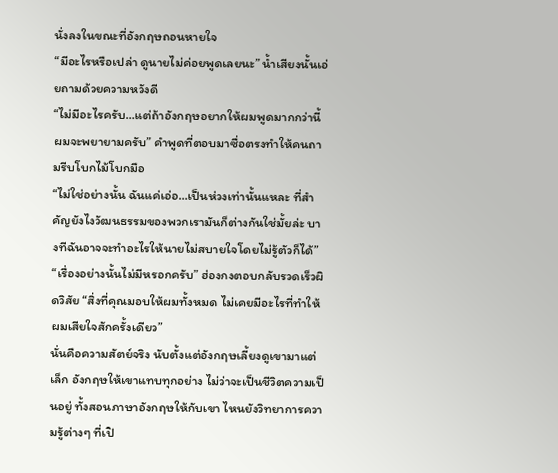นั่งลงในขณะที่อังกฤษถอนหายใจ
“มีอะไรหรือเปล่า ดูนายไม่ค่อยพูดเลยนะ” น้ำเสียงนั้นเอ่ยถามด้วยความหวังดี
“ไม่มีอะไรครับ…แต่ถ้าอังกฤษอยากให้ผมพูดมากกว่านี้ ผมจะพยายามครับ” คำพูดที่ตอบมาซื่อตรงทำให้คนถามรีบโบกไม้โบกมือ
“ไม่ใช่อย่างนั้น ฉันแค่เอ่อ…เป็นห่วงเท่านั้นแหละ ที่สำคัญยังไงวัฒนธรรมของพวกเรามันก็ต่างกันใช่มั้ยล่ะ บางทีฉันอาจจะทำอะไรให้นายไม่สบายใจโดยไม่รู้ตัวก็ได้”
“เรื่องอย่างนั้นไม่มีหรอกครับ” ฮ่องกงตอบกลับรวดเร็วผิดวิสัย “สิ่งที่คุณมอบให้ผมทั้งหมด ไม่เคยมีอะไรที่ทำให้ผมเสียใจสักครั้งเดียว”
นั่นคือความสัตย์จริง นับตั้งแต่อังกฤษเลี้ยงดูเขามาแต่เล็ก อังกฤษให้เขาแทบทุกอย่าง ไม่ว่าจะเป็นชีวิตความเป็นอยู่ ทั้งสอนภาษาอังกฤษให้กับเขา ไหนยังวิทยาการความรู้ต่างๆ ที่เปิ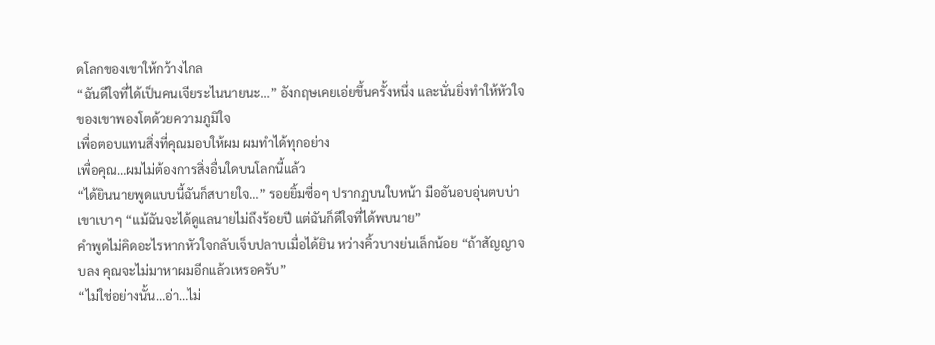ดโลกของเขาให้กว้างไกล
“ฉันดีใจที่ได้เป็นคนเจียระไนนายนะ…” อังกฤษเคยเอ่ยขึ้นครั้งหนึ่ง และนั่นยิ่งทำให้หัวใจของเขาพองโตด้วยความภูมิใจ
เพื่อตอบแทนสิ่งที่คุณมอบให้ผม ผมทำได้ทุกอย่าง
เพื่อคุณ…ผมไม่ต้องการสิ่งอื่นใดบนโลกนี้แล้ว
“ได้ยินนายพูดแบบนี้ฉันก็สบายใจ…” รอยยิ้มซื่อๆ ปรากฏบนใบหน้า มืออันอบอุ่นตบบ่าเขาเบาๆ “แม้ฉันจะได้ดูแลนายไม่ถึงร้อยปี แต่ฉันก็ดีใจที่ได้พบนาย”
คำพูดไม่คิดอะไรหากหัวใจกลับเจ็บปลาบเมื่อได้ยิน หว่างคิ้วบางย่นเล็กน้อย “ถ้าสัญญาจบลง คุณจะไม่มาหาผมอีกแล้วเหรอครับ”
“ไม่ใช่อย่างนั้น…อ่า…ไม่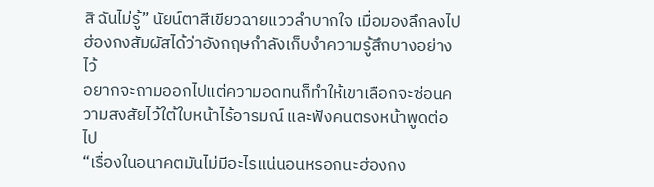สิ ฉันไม่รู้” นัยน์ตาสีเขียวฉายแววลำบากใจ เมื่อมองลึกลงไปฮ่องกงสัมผัสได้ว่าอังกฤษกำลังเก็บงำความรู้สึกบางอย่างไว้
อยากจะถามออกไปแต่ความอดทนก็ทำให้เขาเลือกจะซ่อนความสงสัยไว้ใต้ใบหน้าไร้อารมณ์ และฟังคนตรงหน้าพูดต่อไป
“เรื่องในอนาคตมันไม่มีอะไรแน่นอนหรอกนะฮ่องกง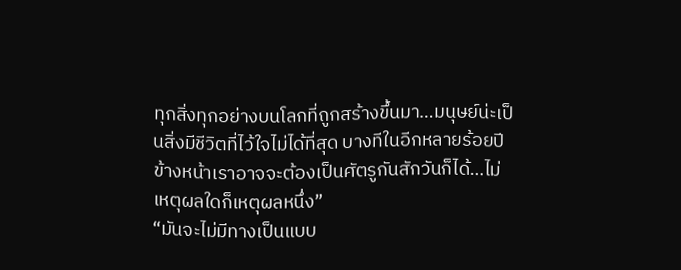ทุกสิ่งทุกอย่างบนโลกที่ถูกสร้างขึ้นมา…มนุษย์น่ะเป็นสิ่งมีชีวิตที่ไว้ใจไม่ได้ที่สุด บางทีในอีกหลายร้อยปีข้างหน้าเราอาจจะต้องเป็นศัตรูกันสักวันก็ได้…ไม่เหตุผลใดก็เหตุผลหนึ่ง”
“มันจะไม่มีทางเป็นแบบ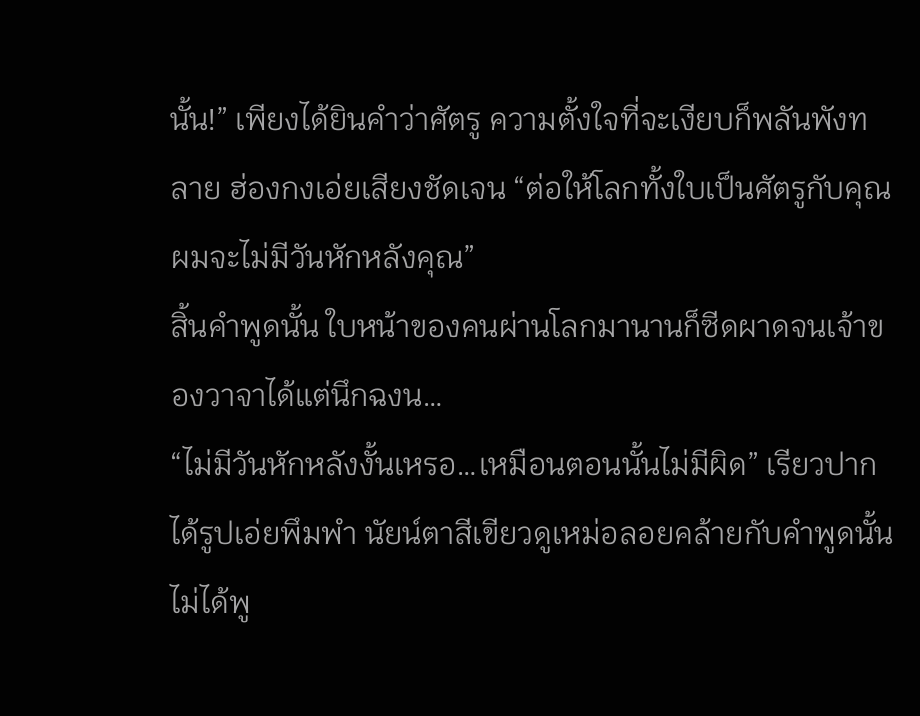นั้น!” เพียงได้ยินคำว่าศัตรู ความตั้งใจที่จะเงียบก็พลันพังทลาย ฮ่องกงเอ่ยเสียงชัดเจน “ต่อให้โลกทั้งใบเป็นศัตรูกับคุณ ผมจะไม่มีวันหักหลังคุณ”
สิ้นคำพูดนั้น ใบหน้าของคนผ่านโลกมานานก็ซีดผาดจนเจ้าของวาจาได้แต่นึกฉงน…
“ไม่มีวันหักหลังงั้นเหรอ…เหมือนตอนนั้นไม่มีผิด” เรียวปากได้รูปเอ่ยพึมพำ นัยน์ตาสีเขียวดูเหม่อลอยคล้ายกับคำพูดนั้นไม่ได้พู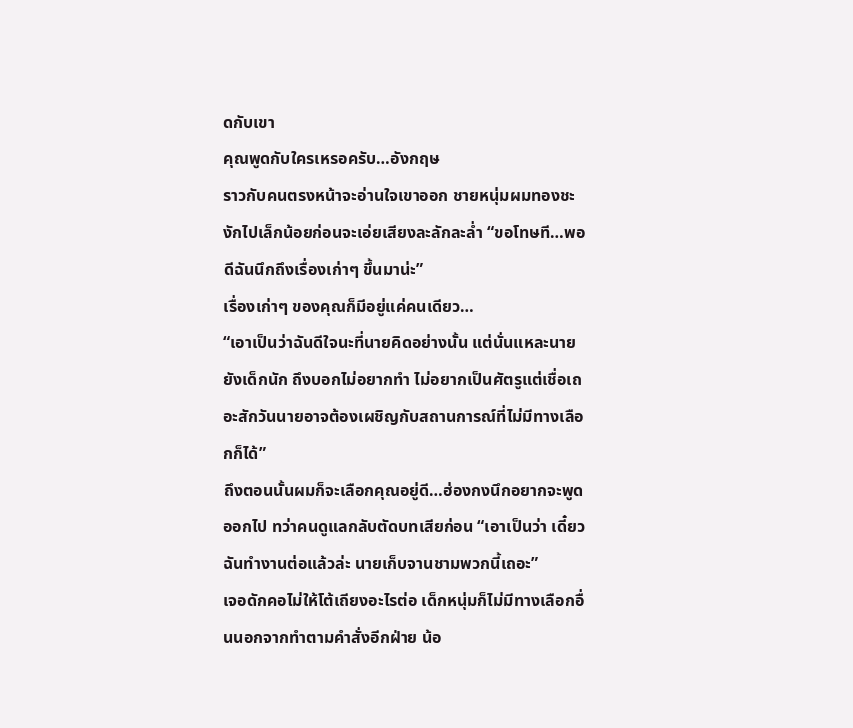ดกับเขา
คุณพูดกับใครเหรอครับ…อังกฤษ
ราวกับคนตรงหน้าจะอ่านใจเขาออก ชายหนุ่มผมทองชะงักไปเล็กน้อยก่อนจะเอ่ยเสียงละลักละล่ำ “ขอโทษที…พอดีฉันนึกถึงเรื่องเก่าๆ ขึ้นมาน่ะ”
เรื่องเก่าๆ ของคุณก็มีอยู่แค่คนเดียว…
“เอาเป็นว่าฉันดีใจนะที่นายคิดอย่างนั้น แต่นั่นแหละนายยังเด็กนัก ถึงบอกไม่อยากทำ ไม่อยากเป็นศัตรูแต่เชื่อเถอะสักวันนายอาจต้องเผชิญกับสถานการณ์ที่ไม่มีทางเลือกก็ได้”
ถึงตอนนั้นผมก็จะเลือกคุณอยู่ดี…ฮ่องกงนึกอยากจะพูดออกไป ทว่าคนดูแลกลับตัดบทเสียก่อน “เอาเป็นว่า เดี๋ยวฉันทำงานต่อแล้วล่ะ นายเก็บจานชามพวกนี้เถอะ”
เจอดักคอไม่ให้โต้เถียงอะไรต่อ เด็กหนุ่มก็ไม่มีทางเลือกอื่นนอกจากทำตามคำสั่งอีกฝ่าย น้อ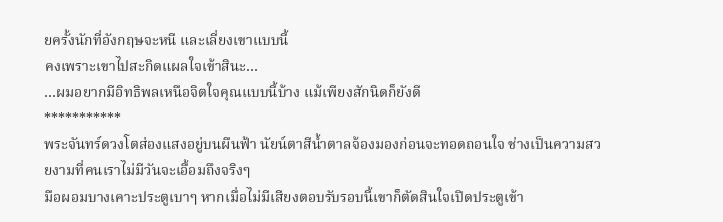ยครั้งนักที่อังกฤษจะหนี และเลี่ยงเขาแบบนี้
คงเพราะเขาไปสะกิดแผลใจเข้าสินะ…
…ผมอยากมีอิทธิพลเหนือจิตใจคุณแบบนี้บ้าง แม้เพียงสักนิดก็ยังดี
***********
พระจันทร์ดวงโตส่องแสงอยู่บนผืนฟ้า นัยน์ตาสีน้ำตาลจ้องมองก่อนจะทอดถอนใจ ช่างเป็นความสวยงามที่คนเราไม่มีวันจะเอื้อมถึงจริงๆ
มือผอมบางเคาะประตูเบาๆ หากเมื่อไม่มีเสียงตอบรับรอบนี้เขาก็ตัดสินใจเปิดประตูเข้า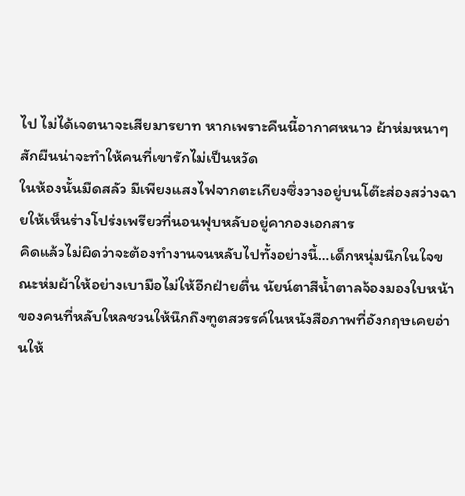ไป ไม่ได้เจตนาจะเสียมารยาท หากเพราะคืนนี้อากาศหนาว ผ้าห่มหนาๆ สักผืนน่าจะทำให้คนที่เขารักไม่เป็นหวัด
ในห้องนั้นมืดสลัว มีเพียงแสงไฟจากตะเกียงซึ่งวางอยู่บนโต๊ะส่องสว่างฉายให้เห็นร่างโปร่งเพรียวที่นอนฟุบหลับอยู่คากองเอกสาร
คิดแล้วไม่ผิดว่าจะต้องทำงานจนหลับไปทั้งอย่างนี้…เด็กหนุ่มนึกในใจขณะห่มผ้าให้อย่างเบามือไม่ให้อีกฝ่ายตื่น นัยน์ตาสีน้ำตาลจ้องมองใบหน้าของคนที่หลับใหลชวนให้นึกถึงฑูตสวรรค์ในหนังสือภาพที่อังกฤษเคยอ่านให้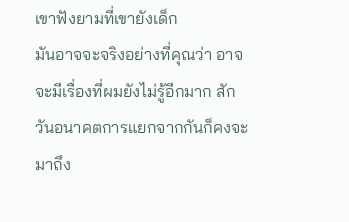เขาฟังยามที่เขายังเด็ก
มันอาจจะจริงอย่างที่คุณว่า อาจจะมีเรื่องที่ผมยังไม่รู้อีกมาก สักวันอนาคตการแยกจากกันก็คงจะมาถึง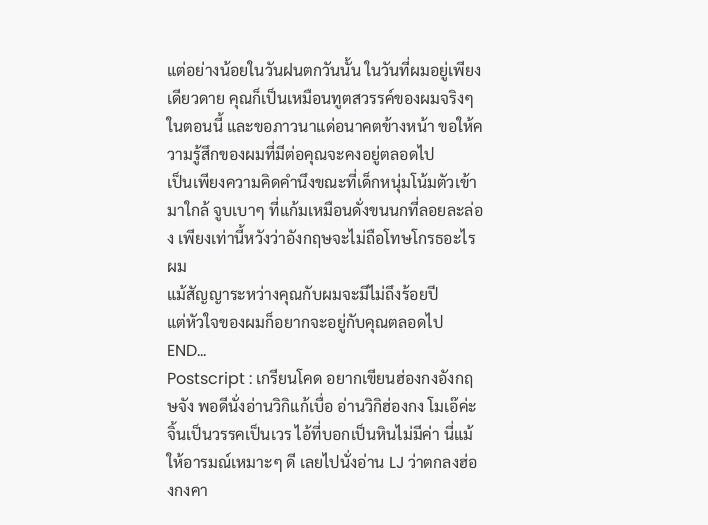แต่อย่างน้อยในวันฝนตกวันนั้น ในวันที่ผมอยู่เพียงเดียวดาย คุณก็เป็นเหมือนทูตสวรรค์ของผมจริงๆ
ในตอนนี้ และขอภาวนาแด่อนาคตข้างหน้า ขอให้ความรู้สึกของผมที่มีต่อคุณจะคงอยู่ตลอดไป
เป็นเพียงความคิดคำนึงขณะที่เด็กหนุ่มโน้มตัวเข้ามาใกล้ จูบเบาๆ ที่แก้มเหมือนดั่งขนนกที่ลอยละล่อง เพียงเท่านี้หวังว่าอังกฤษจะไม่ถือโทษโกรธอะไรผม
แม้สัญญาระหว่างคุณกับผมจะมีไม่ถึงร้อยปี
แต่หัวใจของผมก็อยากจะอยู่กับคุณตลอดไป
END...
Postscript : เกรียนโคด อยากเขียนฮ่องกงอังกฤษจัง พอดีนั่งอ่านวิกิแก้เบื่อ อ่านวิกิฮ่องกง โมเอ๊ค่ะ จิ้นเป็นวรรคเป็นเวร ไอ้ที่บอกเป็นหินไม่มีค่า นี่แม้ ให้อารมณ์เหมาะๆ ดี เลยไปนั่งอ่าน LJ ว่าตกลงฮ่องกงคา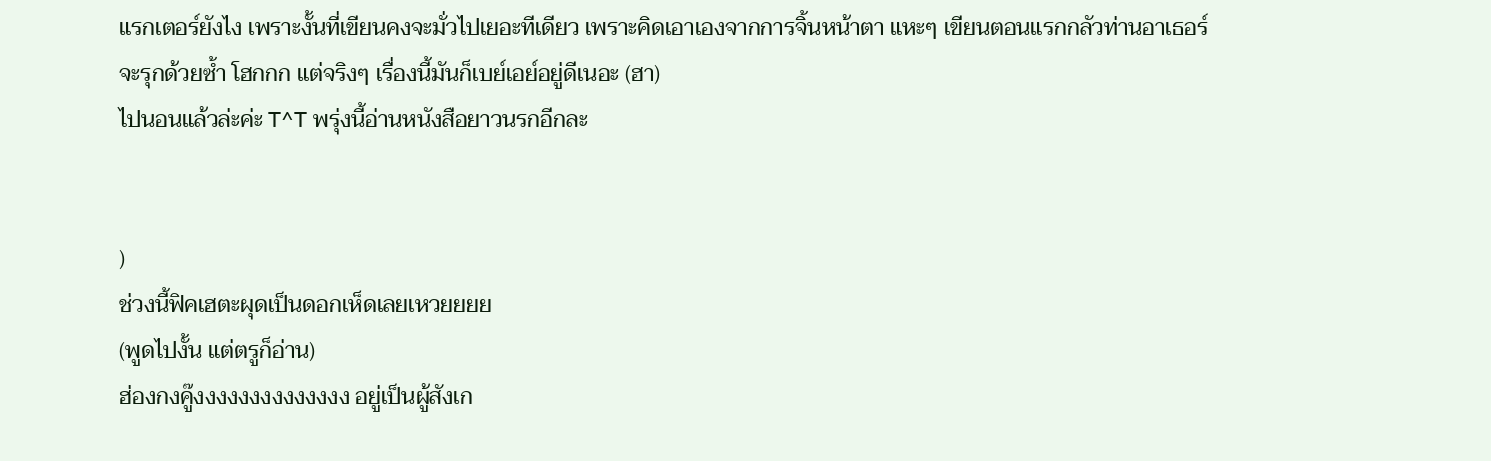แรกเตอร์ยังไง เพราะงั้นที่เขียนคงจะมั่วไปเยอะทีเดียว เพราะคิดเอาเองจากการจิ้นหน้าตา แหะๆ เขียนตอนแรกกลัวท่านอาเธอร์จะรุกด้วยซ้ำ โฮกกก แต่จริงๆ เรื่องนี้มันก็เบย์เอย์อยู่ดีเนอะ (ฮา)
ไปนอนแล้วล่ะค่ะ T^T พรุ่งนี้อ่านหนังสือยาวนรกอีกละ


)
ช่วงนี้ฟิคเฮตะผุดเป็นดอกเห็ดเลยเหวยยยย
(พูดไปงั้น แต่ตรูก็อ่าน)
ฮ่องกงคู๊งงงงงงงงงงงงงง อยู่เป็นผู้สังเก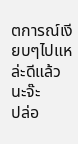ตการณ์เงียบๆไปแหล่ะดีแล้วนะจ๊ะ
ปล่อ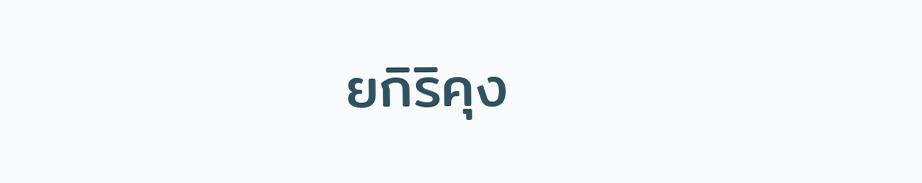ยกิริคุง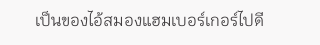เป็นของไอ้สมองแฮมเบอร์เกอร์ไปดี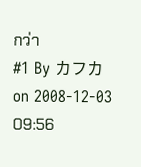กว่า
#1 By カフカ on 2008-12-03 09:56